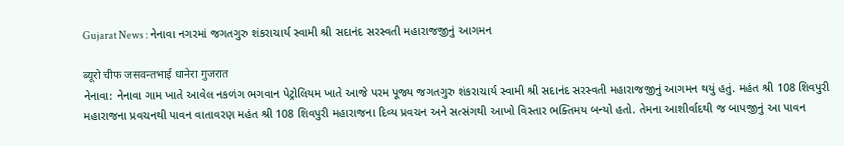Gujarat News : નેનાવા નગરમાં જગતગુરુ શંકરાચાર્ય સ્વામી શ્રી સદાનંદ સરસ્વતી મહારાજજીનું આગમન

ब्यूरो चीफ जसवन्तभाई धानेरा गुजरात
નેનાવા: નેનાવા ગામ ખાતે આવેલ નકળંગ ભગવાન પેટ્રોલિયમ ખાતે આજે પરમ પૂજ્ય જગતગુરુ શંકરાચાર્ય સ્વામી શ્રી સદાનંદ સરસ્વતી મહારાજજીનું આગમન થયું હતું. મહંત શ્રી 108 શિવપુરી મહારાજના પ્રવચનથી પાવન વાતાવરણ મહંત શ્રી 108 શિવપુરી મહારાજના દિવ્ય પ્રવચન અને સત્સંગથી આખો વિસ્તાર ભક્તિમય બન્યો હતો. તેમના આશીર્વાદથી જ બાપજીનું આ પાવન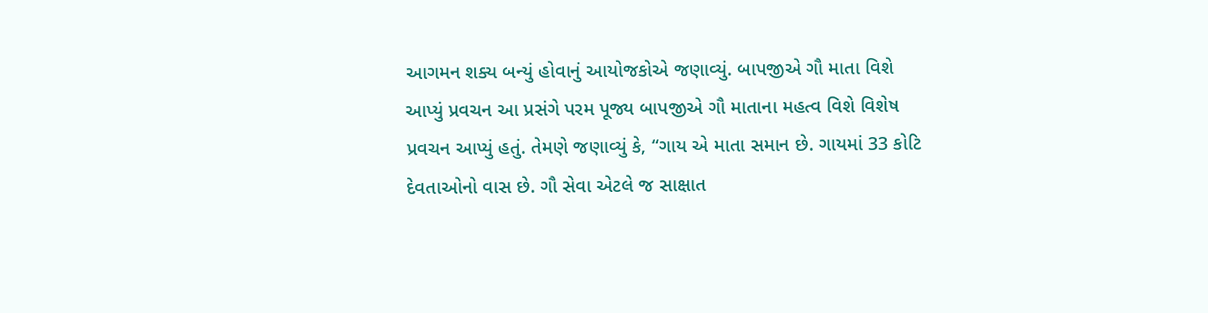આગમન શક્ય બન્યું હોવાનું આયોજકોએ જણાવ્યું. બાપજીએ ગૌ માતા વિશે આપ્યું પ્રવચન આ પ્રસંગે પરમ પૂજ્ય બાપજીએ ગૌ માતાના મહત્વ વિશે વિશેષ પ્રવચન આપ્યું હતું. તેમણે જણાવ્યું કે, “ગાય એ માતા સમાન છે. ગાયમાં 33 કોટિ દેવતાઓનો વાસ છે. ગૌ સેવા એટલે જ સાક્ષાત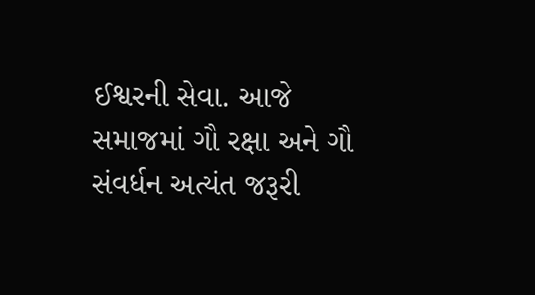ઈશ્વરની સેવા. આજે સમાજમાં ગૌ રક્ષા અને ગૌ સંવર્ધન અત્યંત જરૂરી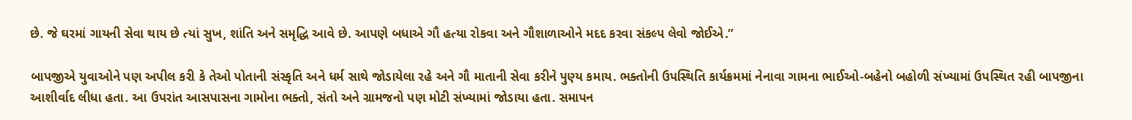છે. જે ઘરમાં ગાયની સેવા થાય છે ત્યાં સુખ, શાંતિ અને સમૃદ્ધિ આવે છે. આપણે બધાએ ગૌ હત્યા રોકવા અને ગૌશાળાઓને મદદ કરવા સંકલ્પ લેવો જોઈએ.”

બાપજીએ યુવાઓને પણ અપીલ કરી કે તેઓ પોતાની સંસ્કૃતિ અને ધર્મ સાથે જોડાયેલા રહે અને ગૌ માતાની સેવા કરીને પુણ્ય કમાય. ભક્તોની ઉપસ્થિતિ કાર્યક્રમમાં નેનાવા ગામના ભાઈઓ-બહેનો બહોળી સંખ્યામાં ઉપસ્થિત રહી બાપજીના આશીર્વાદ લીધા હતા. આ ઉપરાંત આસપાસના ગામોના ભક્તો, સંતો અને ગ્રામજનો પણ મોટી સંખ્યામાં જોડાયા હતા. સમાપન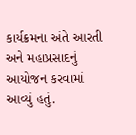કાર્યક્રમના અંતે આરતી અને મહાપ્રસાદનું આયોજન કરવામાં આવ્યું હતું.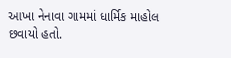આખા નેનાવા ગામમાં ધાર્મિક માહોલ છવાયો હતો.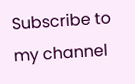Subscribe to my channel